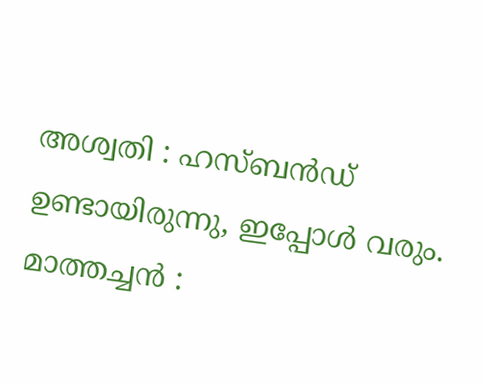അശ്വതി : ഹസ്ബൻഡ് ഉണ്ടായിരുന്നു, ഇപ്പോൾ വരും.
മാത്തച്ചൻ :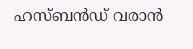ഹസ്ബൻഡ് വരാൻ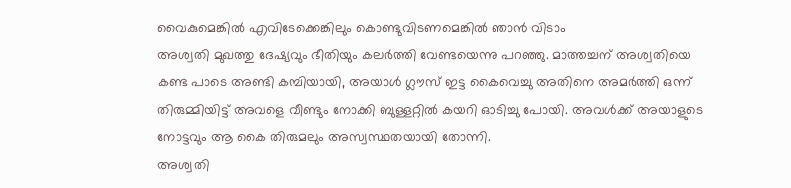വൈകുമെങ്കിൽ എവിടേക്കെങ്കിലും കൊണ്ടുവിടണമെങ്കിൽ ഞാൻ വിടാം
അശ്വതി മുഖത്തു ദേഷ്യവും ഭീതിയും കലർത്തി വേണ്ടയെന്നു പറഞ്ഞു. മാത്തച്ചന് അശ്വതിയെ കണ്ട പാടെ അണ്ടി കമ്പിയായി, അയാൾ ഗ്ലൗസ് ഇട്ട കൈവെച്ചു അതിനെ അമർത്തി ഒന്ന് തിരുമ്മിയിട്ട് അവളെ വീണ്ടും നോക്കി ബുള്ളറ്റിൽ കയറി ഓടിച്ചു പോയി. അവൾക്ക് അയാളുടെ നോട്ടവും ആ കൈ തിരുമലും അസ്വസ്ഥതയായി തോന്നി.
അശ്വതി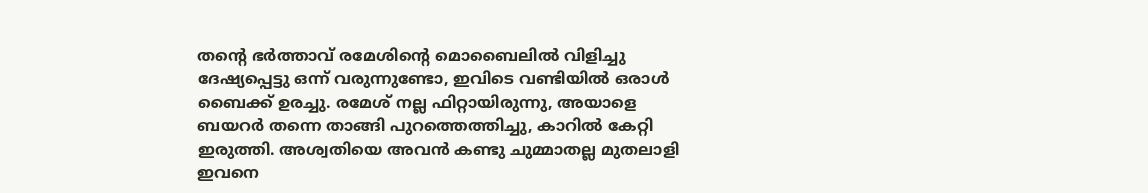തന്റെ ഭർത്താവ് രമേശിന്റെ മൊബൈലിൽ വിളിച്ചു ദേഷ്യപ്പെട്ടു ഒന്ന് വരുന്നുണ്ടോ, ഇവിടെ വണ്ടിയിൽ ഒരാൾ ബൈക്ക് ഉരച്ചു. രമേശ് നല്ല ഫിറ്റായിരുന്നു, അയാളെ ബയറർ തന്നെ താങ്ങി പുറത്തെത്തിച്ചു, കാറിൽ കേറ്റി ഇരുത്തി. അശ്വതിയെ അവൻ കണ്ടു ചുമ്മാതല്ല മുതലാളി ഇവനെ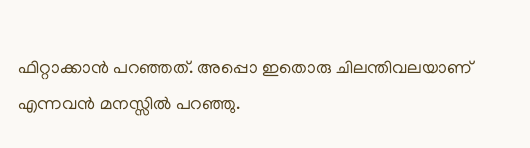ഫിറ്റാക്കാൻ പറഞ്ഞത്. അപ്പൊ ഇതൊരു ചിലന്തിവലയാണ് എന്നവൻ മനസ്സിൽ പറഞ്ഞു.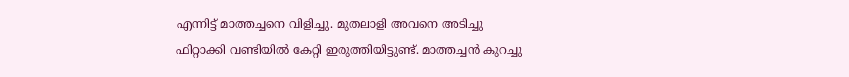എന്നിട്ട് മാത്തച്ചനെ വിളിച്ചു. മുതലാളി അവനെ അടിച്ചു ഫിറ്റാക്കി വണ്ടിയിൽ കേറ്റി ഇരുത്തിയിട്ടുണ്ട്. മാത്തച്ചൻ കുറച്ചു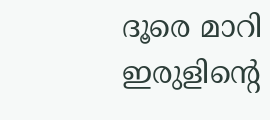ദൂരെ മാറി ഇരുളിന്റെ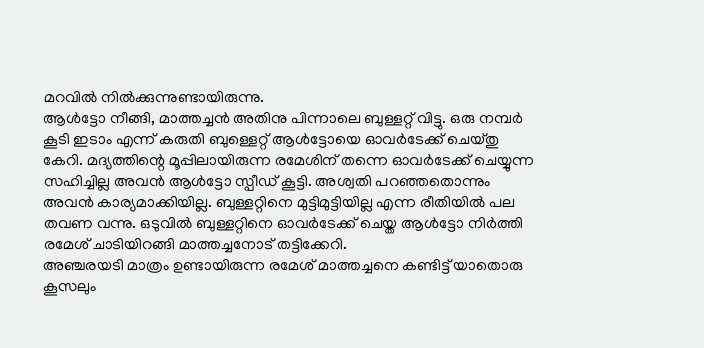മറവിൽ നിൽക്കുന്നുണ്ടായിരുന്നു.
ആൾട്ടോ നീങ്ങി, മാത്തച്ചൻ അതിനു പിന്നാലെ ബുള്ളറ്റ് വിട്ടു. ഒരു നമ്പർ കൂടി ഇടാം എന്ന് കരുതി ബുള്ളെറ്റ് ആൾട്ടോയെ ഓവർടേക്ക് ചെയ്തു കേറി. മദ്യത്തിന്റെ മൂപ്പിലായിരുന്ന രമേശിന് തന്നെ ഓവർടേക്ക് ചെയ്യുന്ന സഹിച്ചില്ല അവൻ ആൾട്ടോ സ്പീഡ് കൂട്ടി. അശ്വതി പറഞ്ഞതൊന്നും അവൻ കാര്യമാക്കിയില്ല. ബുള്ളറ്റിനെ മുട്ടിമുട്ടിയില്ല എന്ന രീതിയിൽ പല തവണ വന്നു. ഒടുവിൽ ബുള്ളറ്റിനെ ഓവർടേക്ക് ചെയ്ത ആൾട്ടോ നിർത്തി രമേശ് ചാടിയിറങ്ങി മാത്തച്ചനോട് തട്ടിക്കേറി.
അഞ്ചരയടി മാത്രം ഉണ്ടായിരുന്ന രമേശ് മാത്തച്ചനെ കണ്ടിട്ട് യാതൊരു കൂസലും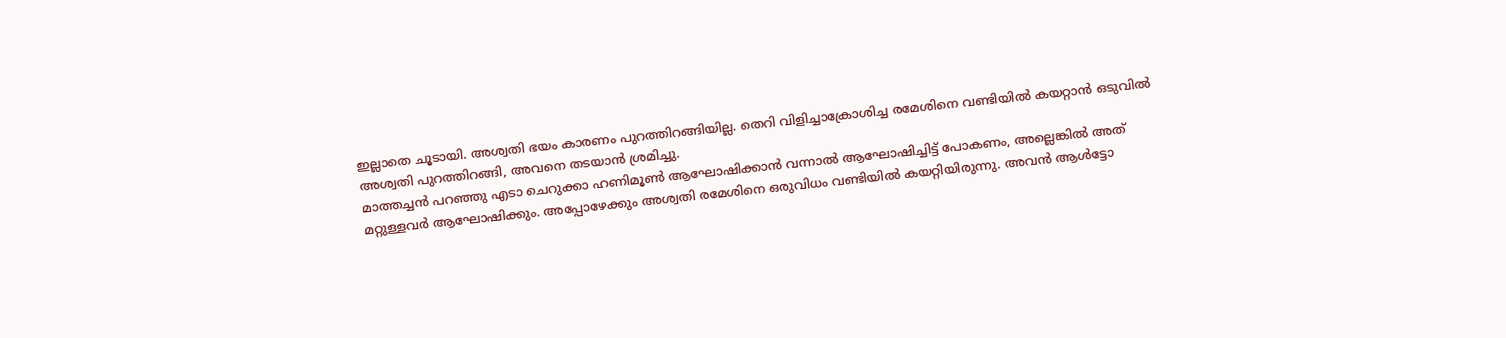ഇല്ലാതെ ചൂടായി. അശ്വതി ഭയം കാരണം പുറത്തിറങ്ങിയില്ല. തെറി വിളിച്ചാക്രോശിച്ച രമേശിനെ വണ്ടിയിൽ കയറ്റാൻ ഒടുവിൽ അശ്വതി പുറത്തിറങ്ങി, അവനെ തടയാൻ ശ്രമിച്ചു.
മാത്തച്ചൻ പറഞ്ഞു എടാ ചെറുക്കാ ഹണിമൂൺ ആഘോഷിക്കാൻ വന്നാൽ ആഘോഷിച്ചിട്ട് പോകണം, അല്ലെങ്കിൽ അത് മറ്റുള്ളവർ ആഘോഷിക്കും. അപ്പോഴേക്കും അശ്വതി രമേശിനെ ഒരുവിധം വണ്ടിയിൽ കയറ്റിയിരുന്നു. അവൻ ആൾട്ടോ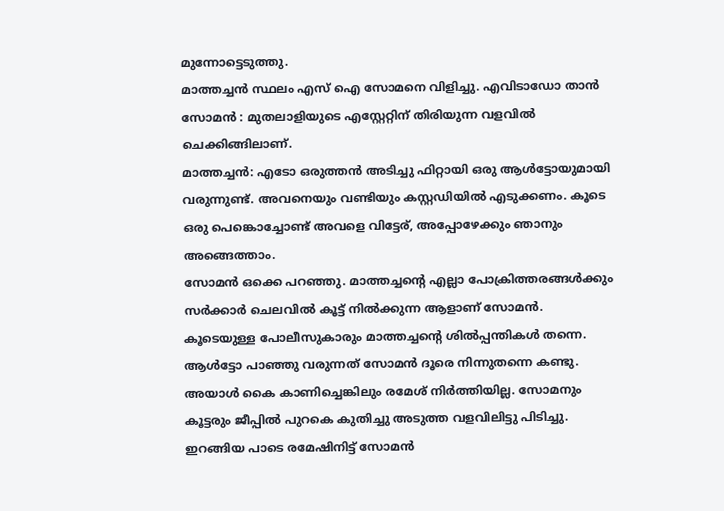മുന്നോട്ടെടുത്തു.
മാത്തച്ചൻ സ്ഥലം എസ് ഐ സോമനെ വിളിച്ചു. എവിടാഡോ താൻ
സോമൻ : മുതലാളിയുടെ എസ്റ്റേറ്റിന് തിരിയുന്ന വളവിൽ ചെക്കിങ്ങിലാണ്.
മാത്തച്ചൻ: എടോ ഒരുത്തൻ അടിച്ചു ഫിറ്റായി ഒരു ആൾട്ടോയുമായി വരുന്നുണ്ട്. അവനെയും വണ്ടിയും കസ്റ്റഡിയിൽ എടുക്കണം. കൂടെ ഒരു പെങ്കൊച്ചോണ്ട് അവളെ വിട്ടേര്, അപ്പോഴേക്കും ഞാനും അങ്ങെത്താം.
സോമൻ ഒക്കെ പറഞ്ഞു. മാത്തച്ചന്റെ എല്ലാ പോക്രിത്തരങ്ങൾക്കും സർക്കാർ ചെലവിൽ കൂട്ട് നിൽക്കുന്ന ആളാണ് സോമൻ. കൂടെയുള്ള പോലീസുകാരും മാത്തച്ചന്റെ ശിൽപ്പന്തികൾ തന്നെ.
ആൾട്ടോ പാഞ്ഞു വരുന്നത് സോമൻ ദൂരെ നിന്നുതന്നെ കണ്ടു. അയാൾ കൈ കാണിച്ചെങ്കിലും രമേശ് നിർത്തിയില്ല. സോമനും കൂട്ടരും ജീപ്പിൽ പുറകെ കുതിച്ചു അടുത്ത വളവിലിട്ടു പിടിച്ചു. ഇറങ്ങിയ പാടെ രമേഷിനിട്ട് സോമൻ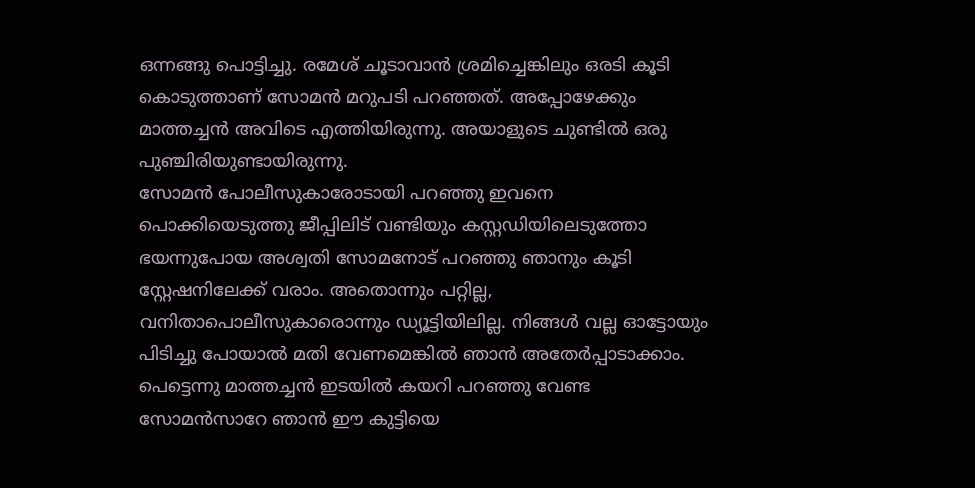ഒന്നങ്ങു പൊട്ടിച്ചു. രമേശ് ചൂടാവാൻ ശ്രമിച്ചെങ്കിലും ഒരടി കൂടി കൊടുത്താണ് സോമൻ മറുപടി പറഞ്ഞത്. അപ്പോഴേക്കും മാത്തച്ചൻ അവിടെ എത്തിയിരുന്നു. അയാളുടെ ചുണ്ടിൽ ഒരു പുഞ്ചിരിയുണ്ടായിരുന്നു.
സോമൻ പോലീസുകാരോടായി പറഞ്ഞു ഇവനെ പൊക്കിയെടുത്തു ജീപ്പിലിട് വണ്ടിയും കസ്റ്റഡിയിലെടുത്തോ
ഭയന്നുപോയ അശ്വതി സോമനോട് പറഞ്ഞു ഞാനും കൂടി സ്റ്റേഷനിലേക്ക് വരാം. അതൊന്നും പറ്റില്ല, വനിതാപൊലീസുകാരൊന്നും ഡ്യൂട്ടിയിലില്ല. നിങ്ങൾ വല്ല ഓട്ടോയും പിടിച്ചു പോയാൽ മതി വേണമെങ്കിൽ ഞാൻ അതേർപ്പാടാക്കാം. പെട്ടെന്നു മാത്തച്ചൻ ഇടയിൽ കയറി പറഞ്ഞു വേണ്ട സോമൻസാറേ ഞാൻ ഈ കുട്ടിയെ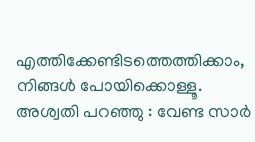എത്തിക്കേണ്ടിടത്തെത്തിക്കാം, നിങ്ങൾ പോയിക്കൊള്ളൂ.
അശ്വതി പറഞ്ഞു : വേണ്ട സാർ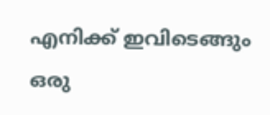എനിക്ക് ഇവിടെങ്ങും ഒരു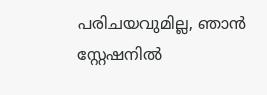പരിചയവുമില്ല, ഞാൻ സ്റ്റേഷനിൽ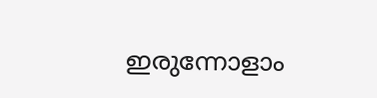ഇരുന്നോളാം